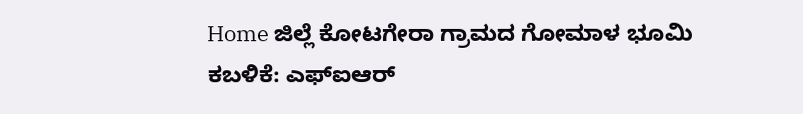Home ಜಿಲ್ಲೆ ಕೋಟಗೇರಾ ಗ್ರಾಮದ ಗೋಮಾಳ ಭೂಮಿ ಕಬಳಿಕೆ: ಎಫ್‌ಐಆರ್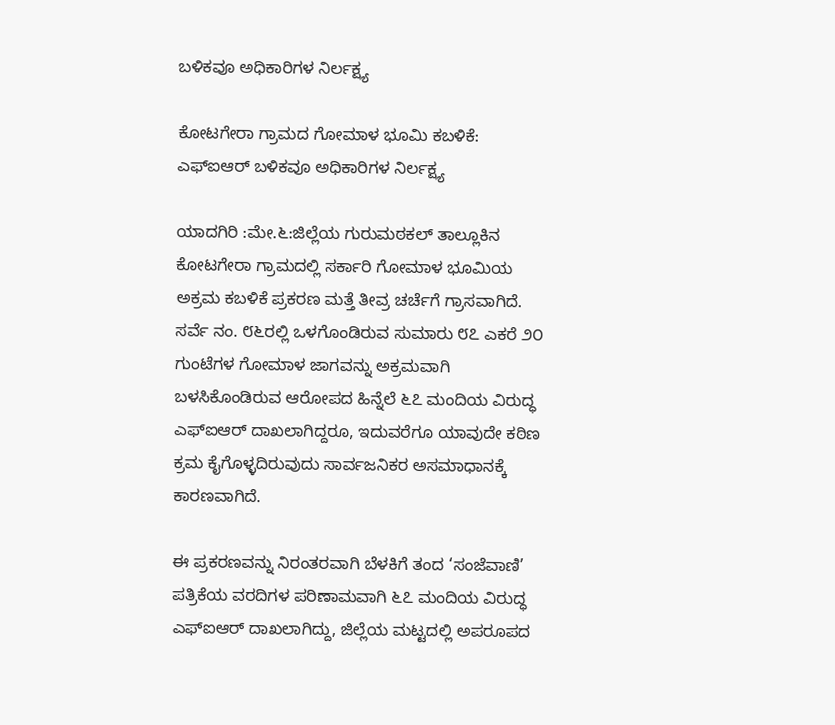ಬಳಿಕವೂ ಅಧಿಕಾರಿಗಳ ನಿರ್ಲಕ್ಷ್ಯ

ಕೋಟಗೇರಾ ಗ್ರಾಮದ ಗೋಮಾಳ ಭೂಮಿ ಕಬಳಿಕೆ: ಎಫ್‌ಐಆರ್ ಬಳಿಕವೂ ಅಧಿಕಾರಿಗಳ ನಿರ್ಲಕ್ಷ್ಯ

ಯಾದಗಿರಿ :ಮೇ.೬:ಜಿಲ್ಲೆಯ ಗುರುಮಠಕಲ್ ತಾಲ್ಲೂಕಿನ ಕೋಟಗೇರಾ ಗ್ರಾಮದಲ್ಲಿ ಸರ್ಕಾರಿ ಗೋಮಾಳ ಭೂಮಿಯ ಅಕ್ರಮ ಕಬಳಿಕೆ ಪ್ರಕರಣ ಮತ್ತೆ ತೀವ್ರ ಚರ್ಚೆಗೆ ಗ್ರಾಸವಾಗಿದೆ. ಸರ್ವೆ ನಂ. ೮೬ರಲ್ಲಿ ಒಳಗೊಂಡಿರುವ ಸುಮಾರು ೮೭ ಎಕರೆ ೨೦ ಗುಂಟೆಗಳ ಗೋಮಾಳ ಜಾಗವನ್ನು ಅಕ್ರಮವಾಗಿ ಬಳಸಿಕೊಂಡಿರುವ ಆರೋಪದ ಹಿನ್ನೆಲೆ ೬೭ ಮಂದಿಯ ವಿರುದ್ಧ ಎಫ್‌ಐಆರ್ ದಾಖಲಾಗಿದ್ದರೂ, ಇದುವರೆಗೂ ಯಾವುದೇ ಕಠಿಣ ಕ್ರಮ ಕೈಗೊಳ್ಳದಿರುವುದು ಸಾರ್ವಜನಿಕರ ಅಸಮಾಧಾನಕ್ಕೆ ಕಾರಣವಾಗಿದೆ.

ಈ ಪ್ರಕರಣವನ್ನು ನಿರಂತರವಾಗಿ ಬೆಳಕಿಗೆ ತಂದ ‘ಸಂಜೆವಾಣಿ’ ಪತ್ರಿಕೆಯ ವರದಿಗಳ ಪರಿಣಾಮವಾಗಿ ೬೭ ಮಂದಿಯ ವಿರುದ್ಧ ಎಫ್‌ಐಆರ್ ದಾಖಲಾಗಿದ್ದು, ಜಿಲ್ಲೆಯ ಮಟ್ಟದಲ್ಲಿ ಅಪರೂಪದ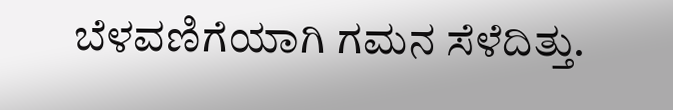ಬೆಳವಣಿಗೆಯಾಗಿ ಗಮನ ಸೆಳೆದಿತ್ತು.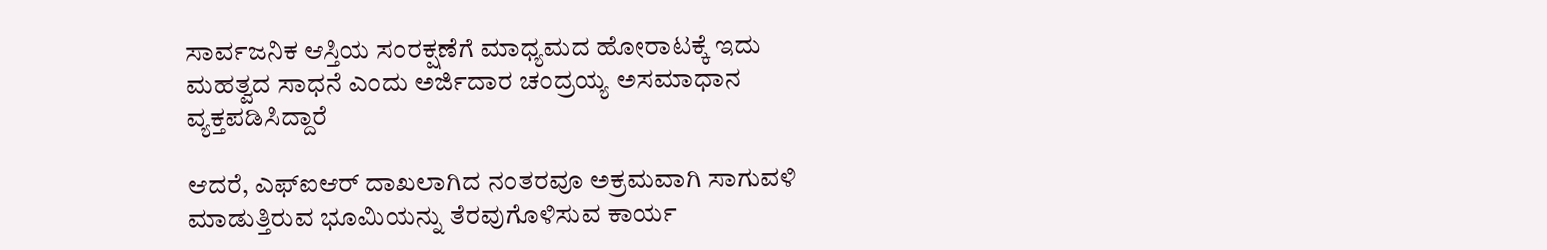ಸಾರ್ವಜನಿಕ ಆಸ್ತಿಯ ಸಂರಕ್ಷಣೆಗೆ ಮಾಧ್ಯಮದ ಹೋರಾಟಕ್ಕೆ ಇದು ಮಹತ್ವದ ಸಾಧನೆ ಎಂದು ಅರ್ಜಿದಾರ ಚಂದ್ರಯ್ಯ ಅಸಮಾಧಾನ ವ್ಯಕ್ತಪಡಿಸಿದ್ದಾರೆ

ಆದರೆ, ಎಫ್‌ಐಆರ್ ದಾಖಲಾಗಿದ ನಂತರವೂ ಅಕ್ರಮವಾಗಿ ಸಾಗುವಳಿ ಮಾಡುತ್ತಿರುವ ಭೂಮಿಯನ್ನು ತೆರವುಗೊಳಿಸುವ ಕಾರ್ಯ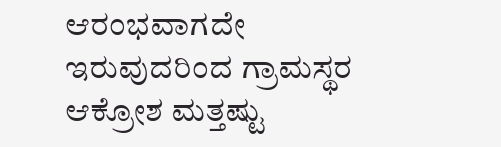ಆರಂಭವಾಗದೇ ಇರುವುದರಿಂದ ಗ್ರಾಮಸ್ಥರ ಆಕ್ರೋಶ ಮತ್ತಷ್ಟು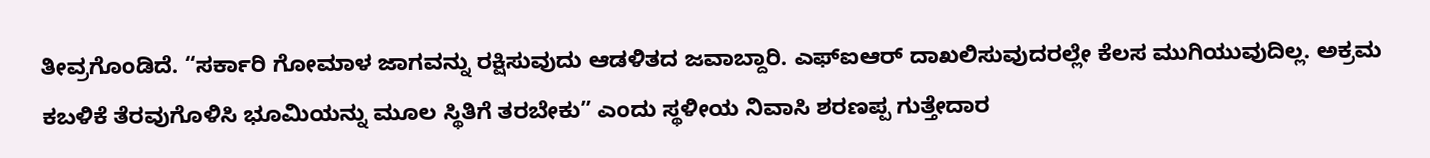ತೀವ್ರಗೊಂಡಿದೆ. “ಸರ್ಕಾರಿ ಗೋಮಾಳ ಜಾಗವನ್ನು ರಕ್ಷಿಸುವುದು ಆಡಳಿತದ ಜವಾಬ್ದಾರಿ. ಎಫ್‌ಐಆರ್ ದಾಖಲಿಸುವುದರಲ್ಲೇ ಕೆಲಸ ಮುಗಿಯುವುದಿಲ್ಲ. ಅಕ್ರಮ ಕಬಳಿಕೆ ತೆರವುಗೊಳಿಸಿ ಭೂಮಿಯನ್ನು ಮೂಲ ಸ್ಥಿತಿಗೆ ತರಬೇಕು” ಎಂದು ಸ್ಥಳೀಯ ನಿವಾಸಿ ಶರಣಪ್ಪ ಗುತ್ತೇದಾರ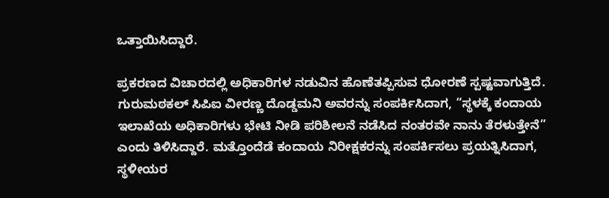ಒತ್ತಾಯಿಸಿದ್ದಾರೆ.

ಪ್ರಕರಣದ ವಿಚಾರದಲ್ಲಿ ಅಧಿಕಾರಿಗಳ ನಡುವಿನ ಹೊಣೆತಪ್ಪಿಸುವ ಧೋರಣೆ ಸ್ಪಷ್ಟವಾಗುತ್ತಿದೆ. ಗುರುಮಠಕಲ್ ಸಿಪಿಐ ವೀರಣ್ಣ ದೊಡ್ಡಮನಿ ಅವರನ್ನು ಸಂಪರ್ಕಿಸಿದಾಗ, “ಸ್ಥಳಕ್ಕೆ ಕಂದಾಯ ಇಲಾಖೆಯ ಅಧಿಕಾರಿಗಳು ಭೇಟಿ ನೀಡಿ ಪರಿಶೀಲನೆ ನಡೆಸಿದ ನಂತರವೇ ನಾನು ತೆರಳುತ್ತೇನೆ” ಎಂದು ತಿಳಿಸಿದ್ದಾರೆ. ಮತ್ತೊಂದೆಡೆ ಕಂದಾಯ ನಿರೀಕ್ಷಕರನ್ನು ಸಂಪರ್ಕಿಸಲು ಪ್ರಯತ್ನಿಸಿದಾಗ, ಸ್ಥಳೀಯರ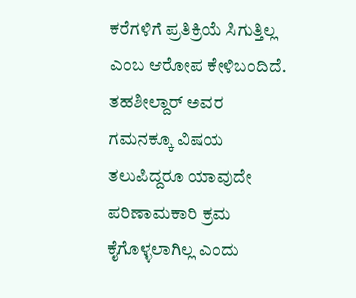ಕರೆಗಳಿಗೆ ಪ್ರತಿಕ್ರಿಯೆ ಸಿಗುತ್ತಿಲ್ಲ ಎಂಬ ಆರೋಪ ಕೇಳಿಬಂದಿದೆ. ತಹಶೀಲ್ದಾರ್ ಅವರ ಗಮನಕ್ಕೂ ವಿಷಯ ತಲುಪಿದ್ದರೂ ಯಾವುದೇ ಪರಿಣಾಮಕಾರಿ ಕ್ರಮ ಕೈಗೊಳ್ಳಲಾಗಿಲ್ಲ ಎಂದು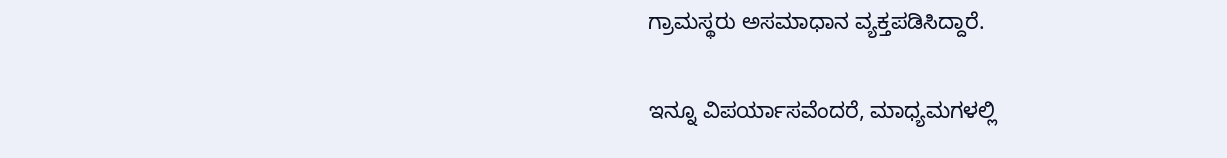ಗ್ರಾಮಸ್ಥರು ಅಸಮಾಧಾನ ವ್ಯಕ್ತಪಡಿಸಿದ್ದಾರೆ.

ಇನ್ನೂ ವಿಪರ್ಯಾಸವೆಂದರೆ, ಮಾಧ್ಯಮಗಳಲ್ಲಿ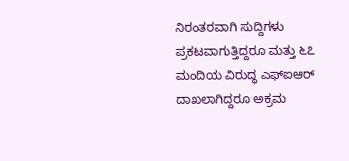ನಿರಂತರವಾಗಿ ಸುದ್ದಿಗಳು ಪ್ರಕಟವಾಗುತ್ತಿದ್ದರೂ ಮತ್ತು ೬೭ ಮಂದಿಯ ವಿರುದ್ಧ ಎಫ್‌ಐಆರ್ ದಾಖಲಾಗಿದ್ದರೂ ಅಕ್ರಮ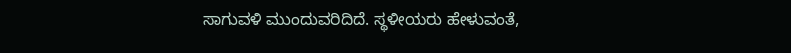ಸಾಗುವಳಿ ಮುಂದುವರಿದಿದೆ. ಸ್ಥಳೀಯರು ಹೇಳುವಂತೆ,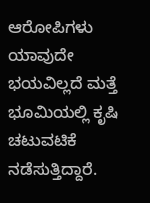ಆರೋಪಿಗಳು ಯಾವುದೇ ಭಯವಿಲ್ಲದೆ ಮತ್ತೆ ಭೂಮಿಯಲ್ಲಿ ಕೃಷಿ ಚಟುವಟಿಕೆ ನಡೆಸುತ್ತಿದ್ದಾರೆ.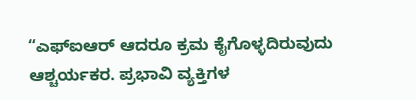“ಎಫ್‌ಐಆರ್ ಆದರೂ ಕ್ರಮ ಕೈಗೊಳ್ಳದಿರುವುದು ಆಶ್ಚರ್ಯಕರ. ಪ್ರಭಾವಿ ವ್ಯಕ್ತಿಗಳ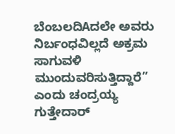ಬೆಂಬಲದಿAದಲೇ ಅವರು ನಿರ್ಬಂಧವಿಲ್ಲದೆ ಅಕ್ರಮ ಸಾಗುವಳಿ ಮುಂದುವರಿಸುತ್ತಿದ್ದಾರೆ” ಎಂದು ಚಂದ್ರಯ್ಯ ಗುತ್ತೇದಾರ್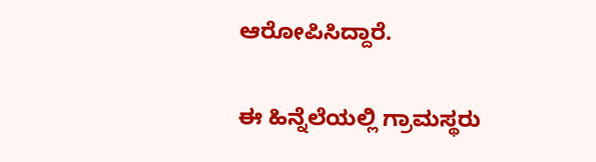ಆರೋಪಿಸಿದ್ದಾರೆ.

ಈ ಹಿನ್ನೆಲೆಯಲ್ಲಿ ಗ್ರಾಮಸ್ಥರು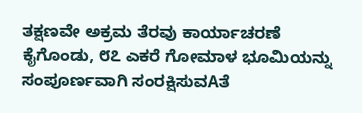ತಕ್ಷಣವೇ ಅಕ್ರಮ ತೆರವು ಕಾರ್ಯಾಚರಣೆ ಕೈಗೊಂಡು, ೮೭ ಎಕರೆ ಗೋಮಾಳ ಭೂಮಿಯನ್ನು ಸಂಪೂರ್ಣವಾಗಿ ಸಂರಕ್ಷಿಸುವAತೆ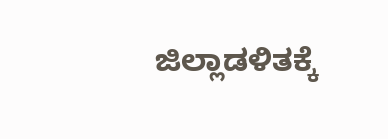ಜಿಲ್ಲಾಡಳಿತಕ್ಕೆ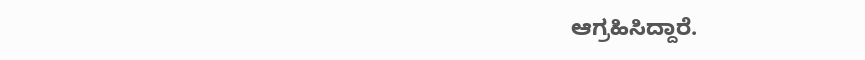ಆಗ್ರಹಿಸಿದ್ದಾರೆ.